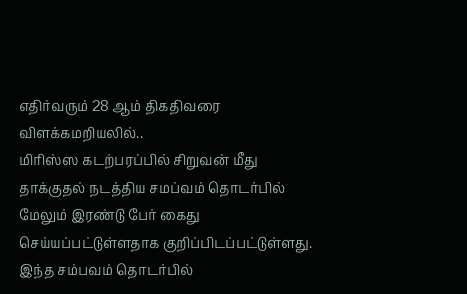எதிர்வரும் 28 ஆம் திகதிவரை விளக்கமறியலில்..
மிரிஸ்ஸ கடற்பரப்பில் சிறுவன் மீது தாக்குதல் நடத்திய சமப்வம் தொடர்பில் மேலும் இரண்டு பேர் கைது செய்யப்பட்டுள்ளதாக குறிப்பிடப்பட்டுள்ளது.
இந்த சம்பவம் தொடர்பில்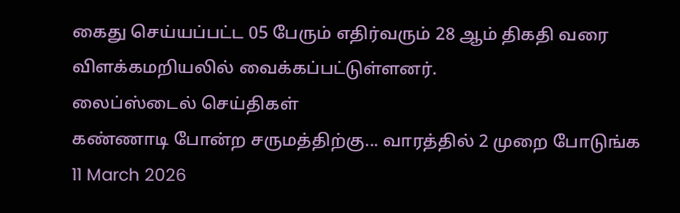கைது செய்யப்பட்ட 05 பேரும் எதிர்வரும் 28 ஆம் திகதி வரை விளக்கமறியலில் வைக்கப்பட்டுள்ளனர்.
லைப்ஸ்டைல் செய்திகள்
கண்ணாடி போன்ற சருமத்திற்கு... வாரத்தில் 2 முறை போடுங்க
11 March 2026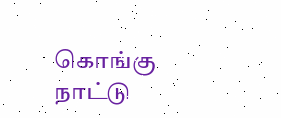கொங்கு நாட்டு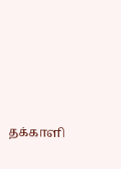தக்காளி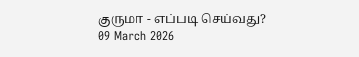குருமா - எப்படி செய்வது?
09 March 2026